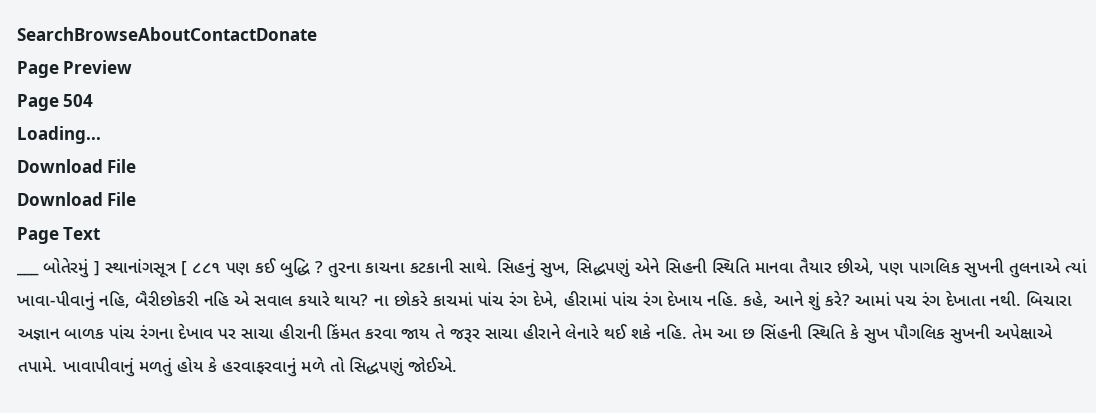SearchBrowseAboutContactDonate
Page Preview
Page 504
Loading...
Download File
Download File
Page Text
___ બોતેરમું ] સ્થાનાંગસૂત્ર [ ૮૮૧ પણ કઈ બુદ્ધિ ? તુરના કાચના કટકાની સાથે. સિહનું સુખ, સિદ્ધપણું એને સિહની સ્થિતિ માનવા તૈયાર છીએ, પણ પાગલિક સુખની તુલનાએ ત્યાં ખાવા-પીવાનું નહિ, બૈરીછોકરી નહિ એ સવાલ કયારે થાય? ના છોકરે કાચમાં પાંચ રંગ દેખે, હીરામાં પાંચ રંગ દેખાય નહિ. કહે, આને શું કરે? આમાં પચ રંગ દેખાતા નથી. બિચારા અજ્ઞાન બાળક પાંચ રંગના દેખાવ પર સાચા હીરાની કિંમત કરવા જાય તે જરૂર સાચા હીરાને લેનારે થઈ શકે નહિ. તેમ આ છ સિંહની સ્થિતિ કે સુખ પૌગલિક સુખની અપેક્ષાએ તપામે. ખાવાપીવાનું મળતું હોય કે હરવાફરવાનું મળે તો સિદ્ધપણું જોઈએ.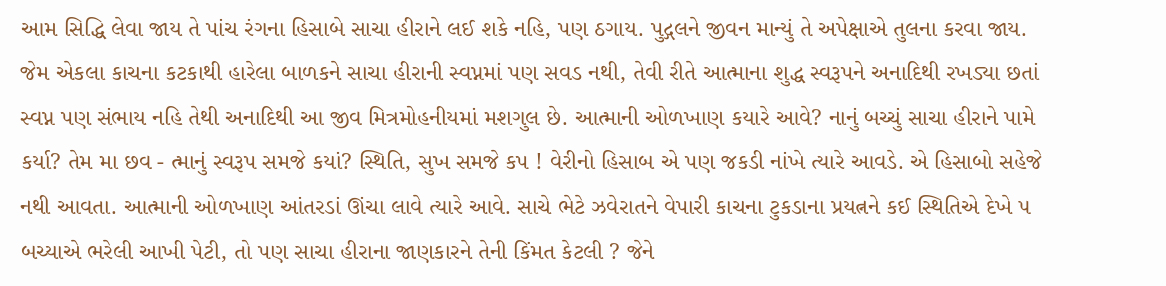આમ સિદ્ધિ લેવા જાય તે પાંચ રંગના હિસાબે સાચા હીરાને લઈ શકે નહિ, પણ ઠગાય. પુદ્ગલને જીવન માન્યું તે અપેક્ષાએ તુલના કરવા જાય. જેમ એકલા કાચના કટકાથી હારેલા બાળકને સાચા હીરાની સ્વપ્નમાં પણ સવડ નથી, તેવી રીતે આત્માના શુદ્ધ સ્વરૂપને અનાદિથી રખડ્યા છતાં સ્વપ્ન પણ સંભાય નહિ તેથી અનાદિથી આ જીવ મિત્રમોહનીયમાં મશગુલ છે. આત્માની ઓળખાણ કયારે આવે? નાનું બચ્ચું સાચા હીરાને પામે કર્યા? તેમ મા છવ - ત્માનું સ્વરૂપ સમજે કયાં? સ્થિતિ, સુખ સમજે કપ ! વેરીનો હિસાબ એ પણ જકડી નાંખે ત્યારે આવડે. એ હિસાબો સહેજે નથી આવતા. આત્માની ઓળખાણ આંતરડાં ઊંચા લાવે ત્યારે આવે. સાચે ભેટે ઝવેરાતને વેપારી કાચના ટુકડાના પ્રયત્નને કઈ સ્થિતિએ દેખે ૫ બચ્યાએ ભરેલી આખી પેટી, તો પણ સાચા હીરાના જાણકારને તેની કિંમત કેટલી ? જેને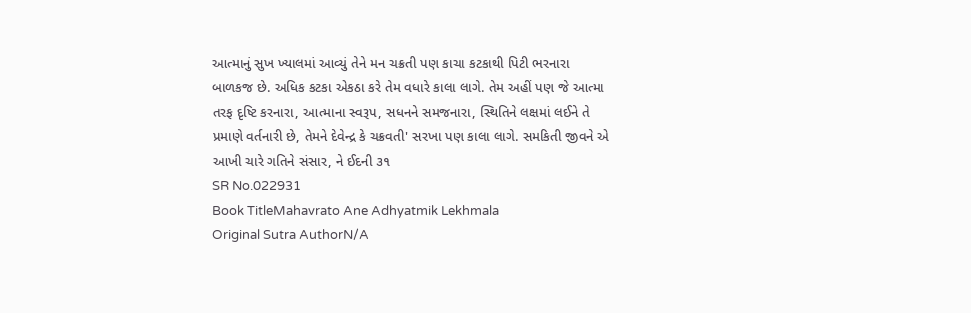આત્માનું સુખ ખ્યાલમાં આવ્યું તેને મન ચક્રતી પણ કાચા કટકાથી પિટી ભરનારા બાળકજ છે. અધિક કટકા એકઠા કરે તેમ વધારે કાલા લાગે. તેમ અહીં પણ જે આત્મા તરફ દૃષ્ટિ કરનારા, આત્માના સ્વરૂપ, સધનને સમજનારા, સ્થિતિને લક્ષમાં લઈને તે પ્રમાણે વર્તનારી છે, તેમને દેવેન્દ્ર કે ચક્રવતી' સરખા પણ કાલા લાગે. સમકિતી જીવને એ આખી ચારે ગતિને સંસાર, ને ઈદની ૩૧
SR No.022931
Book TitleMahavrato Ane Adhyatmik Lekhmala
Original Sutra AuthorN/A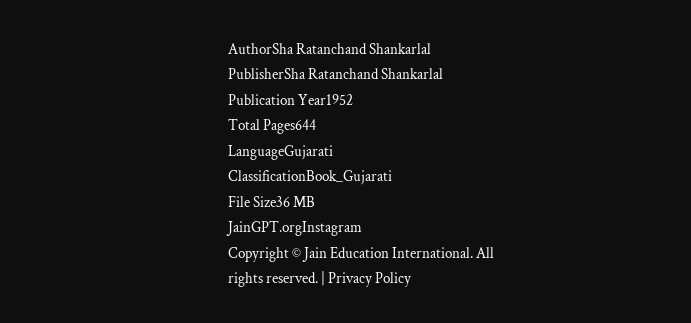AuthorSha Ratanchand Shankarlal
PublisherSha Ratanchand Shankarlal
Publication Year1952
Total Pages644
LanguageGujarati
ClassificationBook_Gujarati
File Size36 MB
JainGPT.orgInstagram
Copyright © Jain Education International. All rights reserved. | Privacy Policy